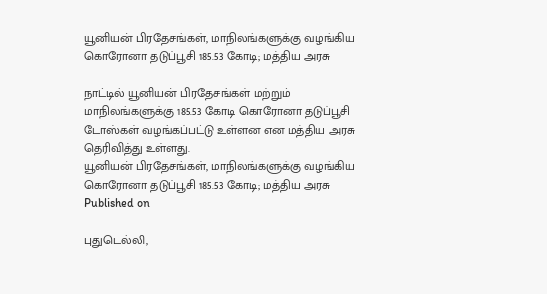யூனியன் பிரதேசங்கள், மாநிலங்களுக்கு வழங்கிய கொரோனா தடுப்பூசி 185.53 கோடி; மத்திய அரசு

நாட்டில் யூனியன் பிரதேசங்கள் மற்றும் மாநிலங்களுக்கு 185.53 கோடி கொரோனா தடுப்பூசி டோஸ்கள் வழங்கப்பட்டு உள்ளன என மத்திய அரசு தெரிவித்து உள்ளது.
யூனியன் பிரதேசங்கள், மாநிலங்களுக்கு வழங்கிய கொரோனா தடுப்பூசி 185.53 கோடி; மத்திய அரசு
Published on

புதுடெல்லி,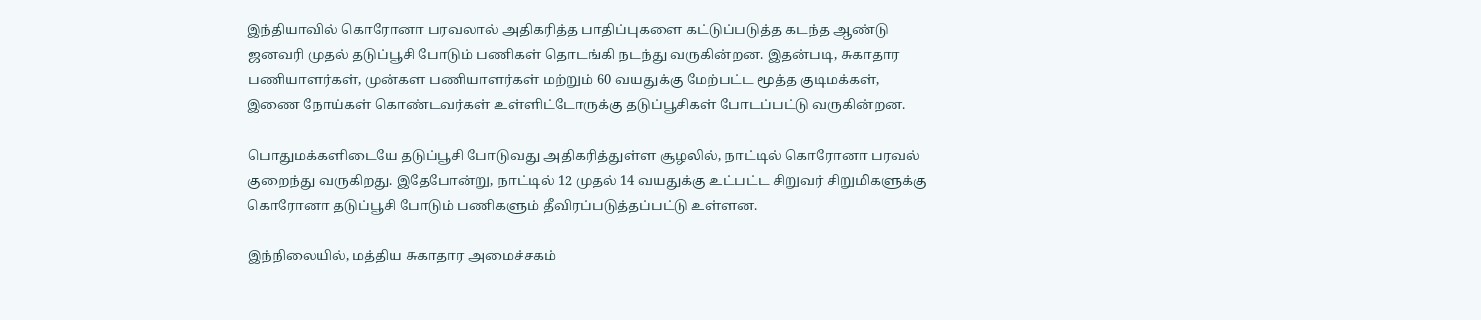இந்தியாவில் கொரோனா பரவலால் அதிகரித்த பாதிப்புகளை கட்டுப்படுத்த கடந்த ஆண்டு ஜனவரி முதல் தடுப்பூசி போடும் பணிகள் தொடங்கி நடந்து வருகின்றன. இதன்படி, சுகாதார பணியாளர்கள், முன்கள பணியாளர்கள் மற்றும் 60 வயதுக்கு மேற்பட்ட மூத்த குடிமக்கள், இணை நோய்கள் கொண்டவர்கள் உள்ளிட்டோருக்கு தடுப்பூசிகள் போடப்பட்டு வருகின்றன.

பொதுமக்களிடையே தடுப்பூசி போடுவது அதிகரித்துள்ள சூழலில், நாட்டில் கொரோனா பரவல் குறைந்து வருகிறது. இதேபோன்று, நாட்டில் 12 முதல் 14 வயதுக்கு உட்பட்ட சிறுவர் சிறுமிகளுக்கு கொரோனா தடுப்பூசி போடும் பணிகளும் தீவிரப்படுத்தப்பட்டு உள்ளன.

இந்நிலையில், மத்திய சுகாதார அமைச்சகம்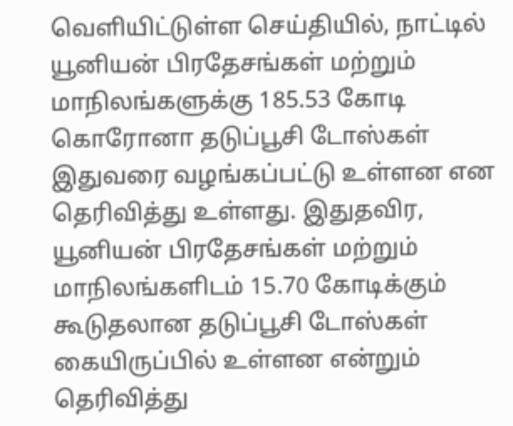வெளியிட்டுள்ள செய்தியில், நாட்டில் யூனியன் பிரதேசங்கள் மற்றும் மாநிலங்களுக்கு 185.53 கோடி கொரோனா தடுப்பூசி டோஸ்கள் இதுவரை வழங்கப்பட்டு உள்ளன என தெரிவித்து உள்ளது. இதுதவிர, யூனியன் பிரதேசங்கள் மற்றும் மாநிலங்களிடம் 15.70 கோடிக்கும் கூடுதலான தடுப்பூசி டோஸ்கள் கையிருப்பில் உள்ளன என்றும் தெரிவித்து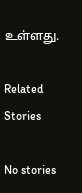உள்ளது.

Related Stories

No stories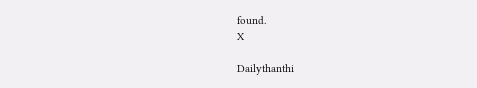found.
X

Dailythanthi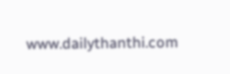www.dailythanthi.com